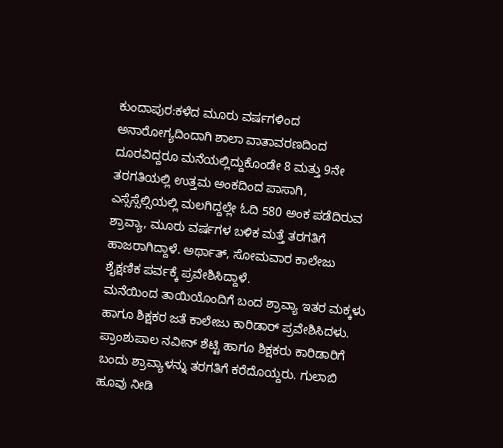ಕುಂದಾಪುರ:ಕಳೆದ ಮೂರು ವರ್ಷಗಳಿಂದ ಅನಾರೋಗ್ಯದಿಂದಾಗಿ ಶಾಲಾ ವಾತಾವರಣದಿಂದ ದೂರವಿದ್ದರೂ ಮನೆಯಲ್ಲಿದ್ದುಕೊಂಡೇ 8 ಮತ್ತು 9ನೇ ತರಗತಿಯಲ್ಲಿ ಉತ್ತಮ ಅಂಕದಿಂದ ಪಾಸಾಗಿ, ಎಸ್ಸೆಸ್ಸೆಲ್ಸಿಯಲ್ಲಿ ಮಲಗಿದ್ದಲ್ಲೇ ಓದಿ 580 ಅಂಕ ಪಡೆದಿರುವ ಶ್ರಾವ್ಯಾ, ಮೂರು ವರ್ಷಗಳ ಬಳಿಕ ಮತ್ತೆ ತರಗತಿಗೆ ಹಾಜರಾಗಿದ್ದಾಳೆ. ಅರ್ಥಾತ್, ಸೋಮವಾರ ಕಾಲೇಜು ಶೈಕ್ಷಣಿಕ ಪರ್ವಕ್ಕೆ ಪ್ರವೇಶಿಸಿದ್ದಾಳೆ.
ಮನೆಯಿಂದ ತಾಯಿಯೊಂದಿಗೆ ಬಂದ ಶ್ರಾವ್ಯಾ ಇತರ ಮಕ್ಕಳು ಹಾಗೂ ಶಿಕ್ಷಕರ ಜತೆ ಕಾಲೇಜು ಕಾರಿಡಾರ್ ಪ್ರವೇಶಿಸಿದಳು. ಪ್ರಾಂಶುಪಾಲ ನವೀನ್ ಶೆಟ್ಟಿ ಹಾಗೂ ಶಿಕ್ಷಕರು ಕಾರಿಡಾರಿಗೆ ಬಂದು ಶ್ರಾವ್ಯಾಳನ್ನು ತರಗತಿಗೆ ಕರೆದೊಯ್ದರು. ಗುಲಾಬಿ ಹೂವು ನೀಡಿ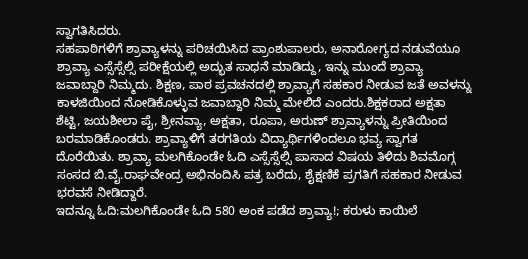ಸ್ವಾಗತಿಸಿದರು.
ಸಹಪಾಠಿಗಳಿಗೆ ಶ್ರಾವ್ಯಾಳನ್ನು ಪರಿಚಯಿಸಿದ ಪ್ರಾಂಶುಪಾಲರು, ಅನಾರೋಗ್ಯದ ನಡುವೆಯೂ ಶ್ರಾವ್ಯಾ ಎಸ್ಸೆಸ್ಸೆಲ್ಸಿ ಪರೀಕ್ಷೆಯಲ್ಲಿ ಅದ್ಭುತ ಸಾಧನೆ ಮಾಡಿದ್ದು, ಇನ್ನು ಮುಂದೆ ಶ್ರಾವ್ಯಾ ಜವಾಬ್ದಾರಿ ನಿಮ್ಮದು. ಶಿಕ್ಷಣ, ಪಾಠ ಪ್ರವಚನದಲ್ಲಿ ಶ್ರಾವ್ಯಾಗೆ ಸಹಕಾರ ನೀಡುವ ಜತೆ ಅವಳನ್ನು ಕಾಳಜಿಯಿಂದ ನೋಡಿಕೊಳ್ಳುವ ಜವಾಬ್ದಾರಿ ನಿಮ್ಮ ಮೇಲಿದೆ ಎಂದರು.ಶಿಕ್ಷಕರಾದ ಅಕ್ಷತಾ ಶೆಟ್ಟಿ, ಜಯಶೀಲಾ ಪೈ, ಶ್ರೀನವ್ಯಾ, ಅಕ್ಷತಾ, ರೂಪಾ, ಅರುಣ್ ಶ್ರಾವ್ಯಾಳನ್ನು ಪ್ರೀತಿಯಿಂದ ಬರಮಾಡಿಕೊಂಡರು. ಶ್ರಾವ್ಯಾಳಿಗೆ ತರಗತಿಯ ವಿದ್ಯಾರ್ಥಿಗಳಿಂದಲೂ ಭವ್ಯ ಸ್ವಾಗತ ದೊರೆಯಿತು. ಶ್ರಾವ್ಯಾ ಮಲಗಿಕೊಂಡೇ ಓದಿ ಎಸ್ಸೆಸ್ಸೆಲ್ಸಿ ಪಾಸಾದ ವಿಷಯ ತಿಳಿದು ಶಿವಮೊಗ್ಗ ಸಂಸದ ಬಿ.ವೈ.ರಾಘವೇಂದ್ರ ಅಭಿನಂದಿಸಿ ಪತ್ರ ಬರೆದು, ಶೈಕ್ಷಣಿಕೆ ಪ್ರಗತಿಗೆ ಸಹಕಾರ ನೀಡುವ ಭರವಸೆ ನೀಡಿದ್ದಾರೆ.
ಇದನ್ನೂ ಓದಿ:ಮಲಗಿಕೊಂಡೇ ಓದಿ 580 ಅಂಕ ಪಡೆದ ಶ್ರಾವ್ಯಾ!; ಕರುಳು ಕಾಯಿಲೆ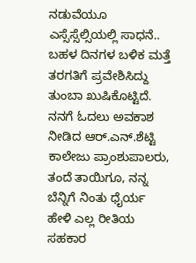ನಡುವೆಯೂ ಎಸ್ಸೆಸ್ಸೆಲ್ಸಿಯಲ್ಲಿ ಸಾಧನೆ..
ಬಹಳ ದಿನಗಳ ಬಳಿಕ ಮತ್ತೆ ತರಗತಿಗೆ ಪ್ರವೇಶಿಸಿದ್ದು ತುಂಬಾ ಖುಷಿಕೊಟ್ಟಿದೆ. ನನಗೆ ಓದಲು ಅವಕಾಶ ನೀಡಿದ ಆರ್.ಎನ್.ಶೆಟ್ಟಿ ಕಾಲೇಜು ಪ್ರಾಂಶುಪಾಲರು, ತಂದೆ ತಾಯಿಗೂ, ನನ್ನ ಬೆನ್ನಿಗೆ ನಿಂತು ಧೈರ್ಯ ಹೇಳಿ ಎಲ್ಲ ರೀತಿಯ ಸಹಕಾರ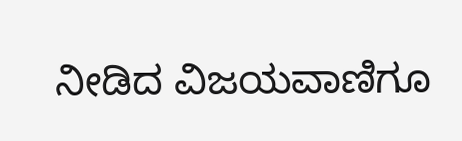ನೀಡಿದ ವಿಜಯವಾಣಿಗೂ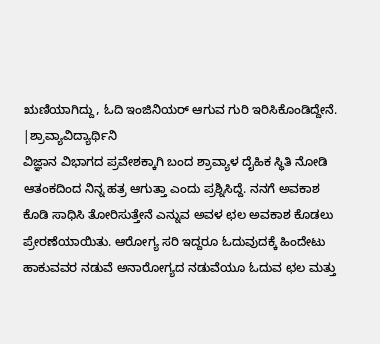ಋಣಿಯಾಗಿದ್ದು, ಓದಿ ಇಂಜಿನಿಯರ್ ಆಗುವ ಗುರಿ ಇರಿಸಿಕೊಂಡಿದ್ದೇನೆ.
|ಶ್ರಾವ್ಯಾವಿದ್ಯಾರ್ಥಿನಿ
ವಿಜ್ಞಾನ ವಿಭಾಗದ ಪ್ರವೇಶಕ್ಕಾಗಿ ಬಂದ ಶ್ರಾವ್ಯಾಳ ದೈಹಿಕ ಸ್ಥಿತಿ ನೋಡಿ ಆತಂಕದಿಂದ ನಿನ್ನ ಹತ್ರ ಆಗುತ್ತಾ ಎಂದು ಪ್ರಶ್ನಿಸಿದ್ದೆ. ನನಗೆ ಅವಕಾಶ ಕೊಡಿ ಸಾಧಿಸಿ ತೋರಿಸುತ್ತೇನೆ ಎನ್ನುವ ಅವಳ ಛಲ ಅವಕಾಶ ಕೊಡಲು ಪ್ರೇರಣೆಯಾಯಿತು. ಆರೋಗ್ಯ ಸರಿ ಇದ್ದರೂ ಓದುವುದಕ್ಕೆ ಹಿಂದೇಟು ಹಾಕುವವರ ನಡುವೆ ಅನಾರೋಗ್ಯದ ನಡುವೆಯೂ ಓದುವ ಛಲ ಮತ್ತು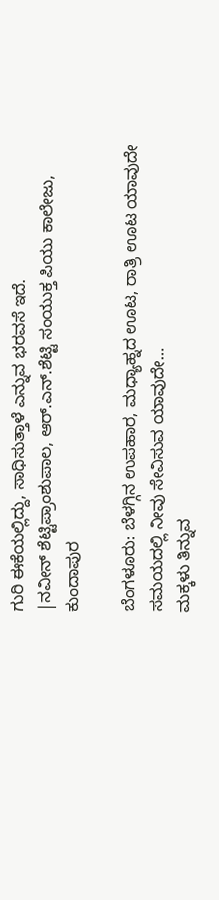ಗುರಿ ಈಕೆಯಲ್ಲಿದ್ದು, ಸಾಧಿಸುತ್ತಾಳೆ ಎನ್ನುವ ಭರವಸೆ ಇದೆ.
|ನವೀನ್ ಶೆಟ್ಟಿಪ್ರಾಂಶುಪಾಲ, ಆರ್‌.ಎನ್.ಶೆಟ್ಟಿ ಸಂಯುಕ್ತ ಪಿಯು ಕಾಲೇಜು, ಕುಂದಾಪುರ

ಬೆಂಗಳೂರು: ಬೆಳಗ್ಗಿನ ಉಪಹಾರ, ಮಧ್ಯಾಹ್ನದ ಊಟ, ರಾತ್ರಿ ಊಟ ಯಾವುದೇ ಸಮಯದಲ್ಲಿ ನೀವು ಸೇವಿಸುವ ಯಾವುದೇ…
ಮಕ್ಕಳು ತಿನ್ನುವ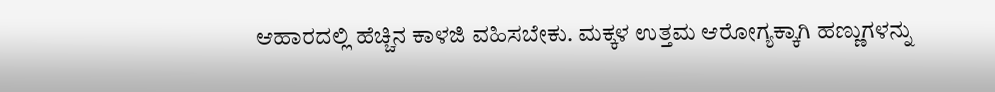ಆಹಾರದಲ್ಲಿ ಹೆಚ್ಚಿನ ಕಾಳಜಿ ವಹಿಸಬೇಕು. ಮಕ್ಕಳ ಉತ್ತಮ ಆರೋಗ್ಯಕ್ಕಾಗಿ ಹಣ್ಣುಗಳನ್ನು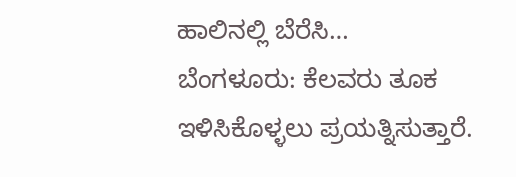ಹಾಲಿನಲ್ಲಿ ಬೆರೆಸಿ…
ಬೆಂಗಳೂರು: ಕೆಲವರು ತೂಕ ಇಳಿಸಿಕೊಳ್ಳಲು ಪ್ರಯತ್ನಿಸುತ್ತಾರೆ.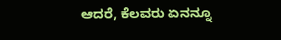ಆದರೆ, ಕೆಲವರು ಏನನ್ನೂ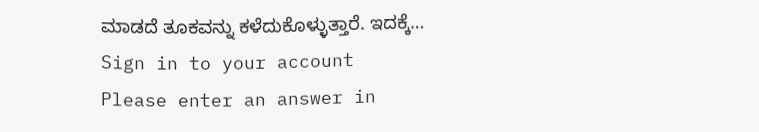ಮಾಡದೆ ತೂಕವನ್ನು ಕಳೆದುಕೊಳ್ಳುತ್ತಾರೆ. ಇದಕ್ಕೆ…
Sign in to your account
Please enter an answer in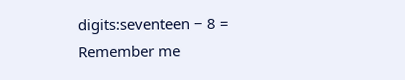digits:seventeen − 8 =
Remember me